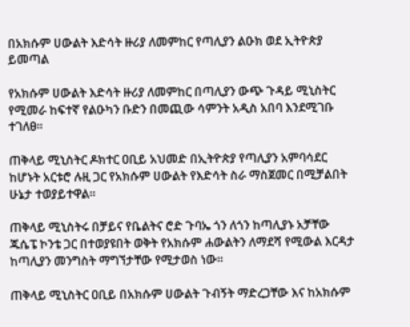በአክሱም ሀውልት እድሳት ዙሪያ ለመምከር የጣሊያን ልዑክ ወደ ኢትዮጵያ ይመጣል

የአክሱም ሀውልት እድሳት ዙሪያ ለመምከር በጣሊያን ውጭ ጉዳይ ሚኒስትር የሚመራ ከፍተኛ የልዑካን ቡድን በመጪው ሳምንት አዲስ አበባ እንደሚገቡ ተገለፀ፡፡

ጠቅላይ ሚኒስትር ዶክተር ዐቢይ አህመድ በኢትዮጵያ የጣሊያን አምባሳደር ከሆኑት አርቱሮ ሉዚ ጋር የአክሱም ሀውልት የእድሳት ስራ ማስጀመር በሚቻልበት ሁኔታ ተወያይተዋል፡፡

ጠቅላይ ሚኒስትሩ በቻይና የቤልትና ሮድ ጉባኤ ጎን ለጎን ከጣሊያኑ አቻቸው ጁሴፔ ኮንቴ ጋር በተወያዩበት ወቅት የአክሱም ሐውልትን ለማደሻ የሚውል እርዳታ ከጣሊያን መንግስት ማግኘታቸው የሚታወስ ነው።

ጠቅላይ ሚኒስትር ዐቢይ በአክሱም ሀውልት ጉብኝት ማድረጋቸው እና ከአክሱም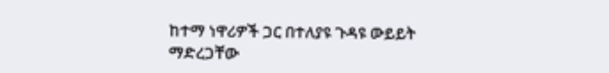ከተማ ነዋሪዎች ጋር በተለያዩ ጉዳዩ ውይይት ማድረጋቸው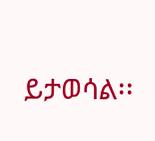ይታወሳል፡፡